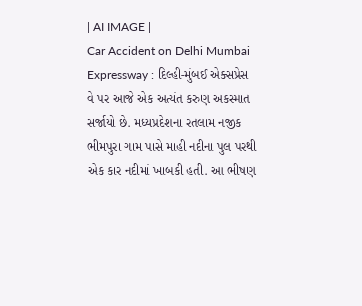| AI IMAGE |
Car Accident on Delhi Mumbai Expressway : દિલ્હી-મુંબઈ એક્સપ્રેસ વે પર આજે એક અત્યંત કરુણ અકસ્માત સર્જાયો છે. મધ્યપ્રદેશના રતલામ નજીક ભીમપુરા ગામ પાસે માહી નદીના પુલ પરથી એક કાર નદીમાં ખાબકી હતી. આ ભીષણ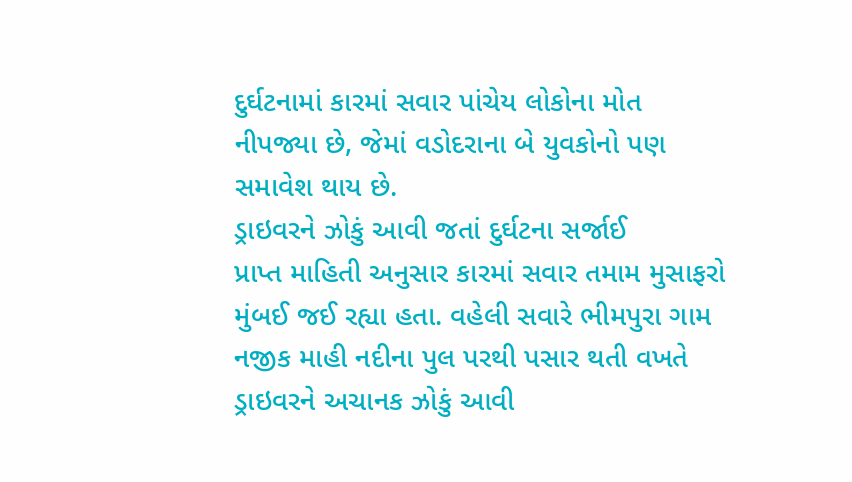દુર્ઘટનામાં કારમાં સવાર પાંચેય લોકોના મોત નીપજ્યા છે, જેમાં વડોદરાના બે યુવકોનો પણ સમાવેશ થાય છે.
ડ્રાઇવરને ઝોકું આવી જતાં દુર્ઘટના સર્જાઈ
પ્રાપ્ત માહિતી અનુસાર કારમાં સવાર તમામ મુસાફરો મુંબઈ જઈ રહ્યા હતા. વહેલી સવારે ભીમપુરા ગામ નજીક માહી નદીના પુલ પરથી પસાર થતી વખતે ડ્રાઇવરને અચાનક ઝોકું આવી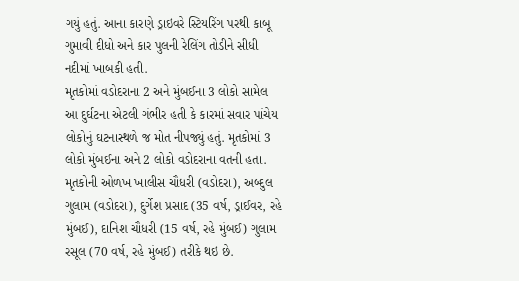ગયું હતું. આના કારણે ડ્રાઇવરે સ્ટિયરિંગ પરથી કાબૂ ગુમાવી દીધો અને કાર પુલની રેલિંગ તોડીને સીધી નદીમાં ખાબકી હતી.
મૃતકોમાં વડોદરાના 2 અને મુંબઈના 3 લોકો સામેલ
આ દુર્ઘટના એટલી ગંભીર હતી કે કારમાં સવાર પાંચેય લોકોનું ઘટનાસ્થળે જ મોત નીપજ્યું હતું. મૃતકોમાં 3 લોકો મુંબઈના અને 2 લોકો વડોદરાના વતની હતા. મૃતકોની ઓળખ ખાલીસ ચૌધરી (વડોદરા), અબ્દુલ ગુલામ (વડોદરા), દુર્ગેશ પ્રસાદ (35 વર્ષ, ડ્રાઈવર, રહે મુંબઈ), દાનિશ ચૌધરી (15 વર્ષ, રહે મુંબઈ) ગુલામ રસૂલ (70 વર્ષ, રહે મુંબઈ) તરીકે થઇ છે.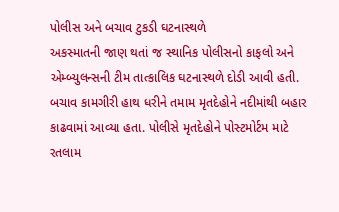પોલીસ અને બચાવ ટુકડી ઘટનાસ્થળે
અકસ્માતની જાણ થતાં જ સ્થાનિક પોલીસનો કાફલો અને એમ્બ્યુલન્સની ટીમ તાત્કાલિક ઘટનાસ્થળે દોડી આવી હતી. બચાવ કામગીરી હાથ ધરીને તમામ મૃતદેહોને નદીમાંથી બહાર કાઢવામાં આવ્યા હતા. પોલીસે મૃતદેહોને પોસ્ટમોર્ટમ માટે રતલામ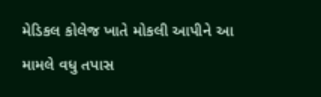મેડિકલ કોલેજ ખાતે મોકલી આપીને આ મામલે વધુ તપાસ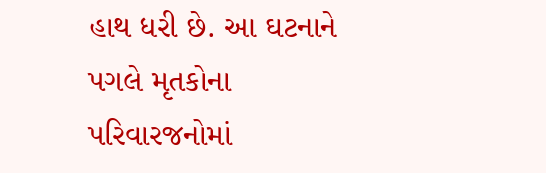હાથ ધરી છે. આ ઘટનાને પગલે મૃતકોના પરિવારજનોમાં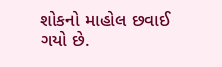શોકનો માહોલ છવાઈ ગયો છે.